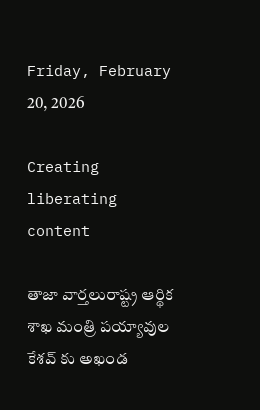Friday, February 20, 2026

Creating liberating content

తాజా వార్తలురాష్ట్ర ఆర్థిక శాఖ మంత్రి పయ్యావుల కేశవ్ కు అఖండ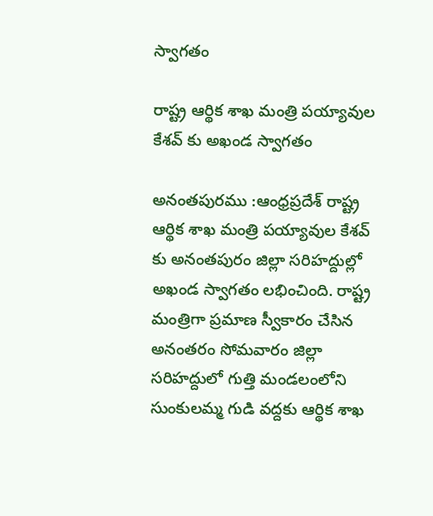స్వాగతం

రాష్ట్ర ఆర్థిక శాఖ మంత్రి పయ్యావుల కేశవ్ కు అఖండ స్వాగతం

అనంతపురము :ఆంధ్రప్రదేశ్ రాష్ట్ర ఆర్థిక శాఖ మంత్రి పయ్యావుల కేశవ్ కు అనంతపురం జిల్లా సరిహద్దుల్లో అఖండ స్వాగతం లభించింది. రాష్ట్ర మంత్రిగా ప్రమాణ స్వీకారం చేసిన అనంతరం సోమవారం జిల్లా సరిహద్దులో గుత్తి మండలంలోని సుంకులమ్మ గుడి వద్దకు ఆర్థిక శాఖ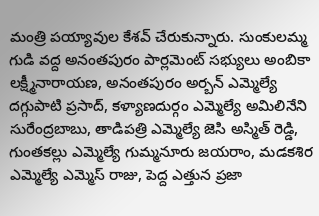మంత్రి పయ్యావుల కేశవ్ చేరుకున్నారు. సుంకులమ్మ గుడి వద్ద అనంతపురం పార్లమెంట్ సభ్యులు అంబికా లక్ష్మీనారాయణ, అనంతపురం అర్బన్ ఎమ్మెల్యే దగ్గుపాటి ప్రసాద్, కళ్యాణదుర్గం ఎమ్మెల్యే అమిలినేని సురేంద్రబాబు, తాడిపత్రి ఎమ్మెల్యే జెసి అస్మిత్ రెడ్డి, గుంతకల్లు ఎమ్మెల్యే గుమ్మనూరు జయరాం, మడకశిర ఎమ్మెల్యే ఎమ్మెస్ రాజు, పెద్ద ఎత్తున ప్రజా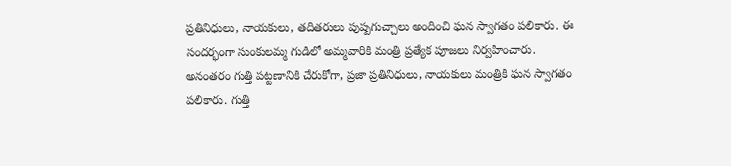ప్రతినిధులు, నాయకులు, తదితరులు పుష్పగుచ్చాలు అందించి ఘన స్వాగతం పలికారు. ఈ సందర్భంగా సుంకులమ్మ గుడిలో అమ్మవారికి మంత్రి ప్రత్యేక పూజలు నిర్వహించారు.
అనంతరం గుత్తి పట్టణానికి చేరుకోగా, ప్రజా ప్రతినిధులు, నాయకులు మంత్రికి ఘన స్వాగతం పలికారు. గుత్తి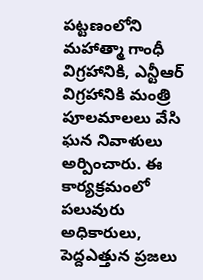పట్టణంలోని మహాత్మా గాంధీ విగ్రహానికి, ఎన్టీఆర్ విగ్రహానికి మంత్రి పూలమాలలు వేసి ఘన నివాళులు అర్పించారు. ఈ కార్యక్రమంలో పలువురు అధికారులు, పెద్దఎత్తున ప్రజలు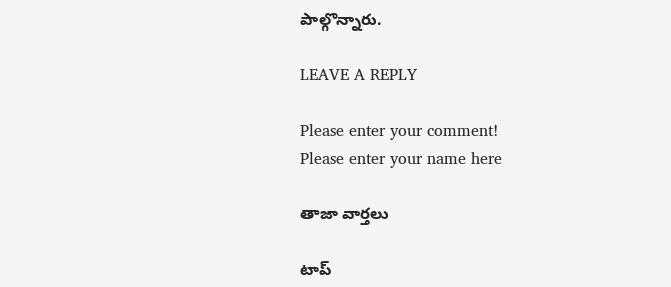పాల్గొన్నారు.

LEAVE A REPLY

Please enter your comment!
Please enter your name here

తాజా వార్తలు

టాప్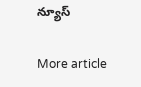న్యూస్

More article